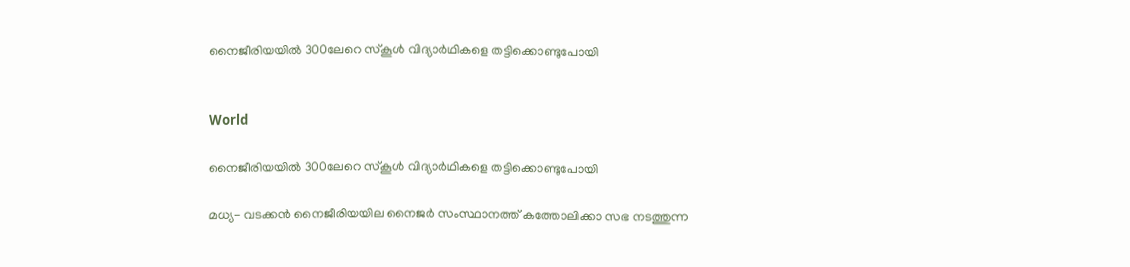നൈജീരിയയിൽ 300ലേറെ സ്കൂൾ വിദ്യാർഥികളെ തട്ടിക്കൊണ്ടുപോയി


World

നൈജീരിയയിൽ 300ലേറെ സ്കൂൾ വിദ്യാർഥികളെ തട്ടിക്കൊണ്ടുപോയി

മധ്യ- വടക്കൻ നൈജീരിയയില നൈജർ സംസ്ഥാനത്ത് കത്തോലിക്കാ സഭ നടത്തുന്ന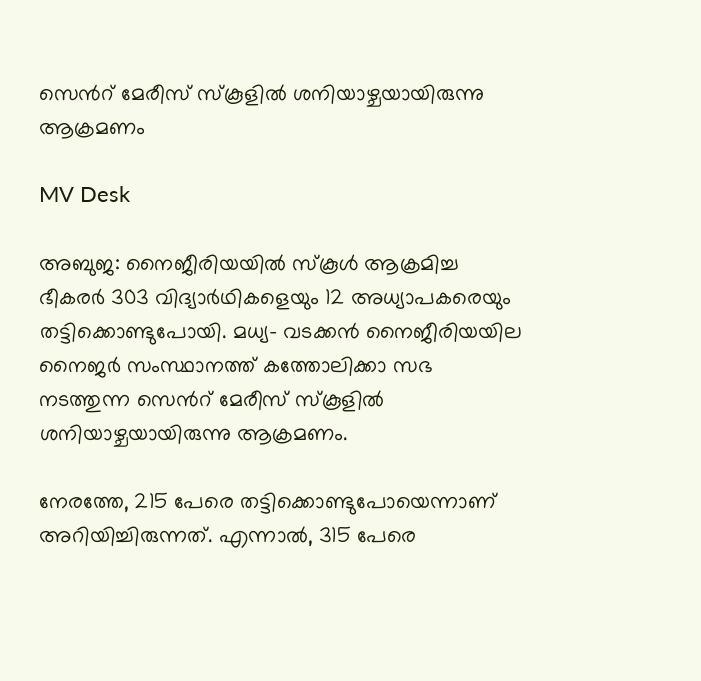സെന്‍റ് മേരീസ് സ്കൂളിൽ ശനിയാഴ്ചയായിരുന്നു ആക്രമണം

MV Desk

അബുജ: നൈജീരിയയിൽ സ്കൂൾ ആക്രമിച്ച ഭീകരർ 303 വിദ്യാർഥികളെയും 12 അധ്യാപകരെയും തട്ടിക്കൊണ്ടുപോയി. മധ്യ- വടക്കൻ നൈജീരിയയില നൈജർ സംസ്ഥാനത്ത് കത്തോലിക്കാ സഭ നടത്തുന്ന സെന്‍റ് മേരീസ് സ്കൂളിൽ ശനിയാഴ്ചയായിരുന്നു ആക്രമണം.

നേരത്തേ, 215 പേരെ തട്ടിക്കൊണ്ടുപോയെന്നാണ് അറിയിച്ചിരുന്നത്. എന്നാൽ, 315 പേരെ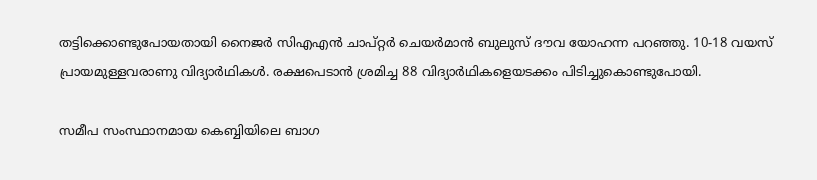തട്ടിക്കൊണ്ടുപോയതായി നൈജർ സിഎഎൻ ചാപ്റ്റർ ചെയർമാൻ ബുലുസ് ദൗവ യോഹന്ന പറഞ്ഞു. 10-18 വയസ് പ്രായമുള്ളവരാണു വിദ്യാർഥികൾ. രക്ഷപെടാൻ ശ്രമിച്ച 88 വിദ്യാർഥികളെയടക്കം പിടിച്ചുകൊണ്ടുപോയി.

സമീപ സംസ്ഥാനമായ കെബ്ബിയിലെ ബാഗ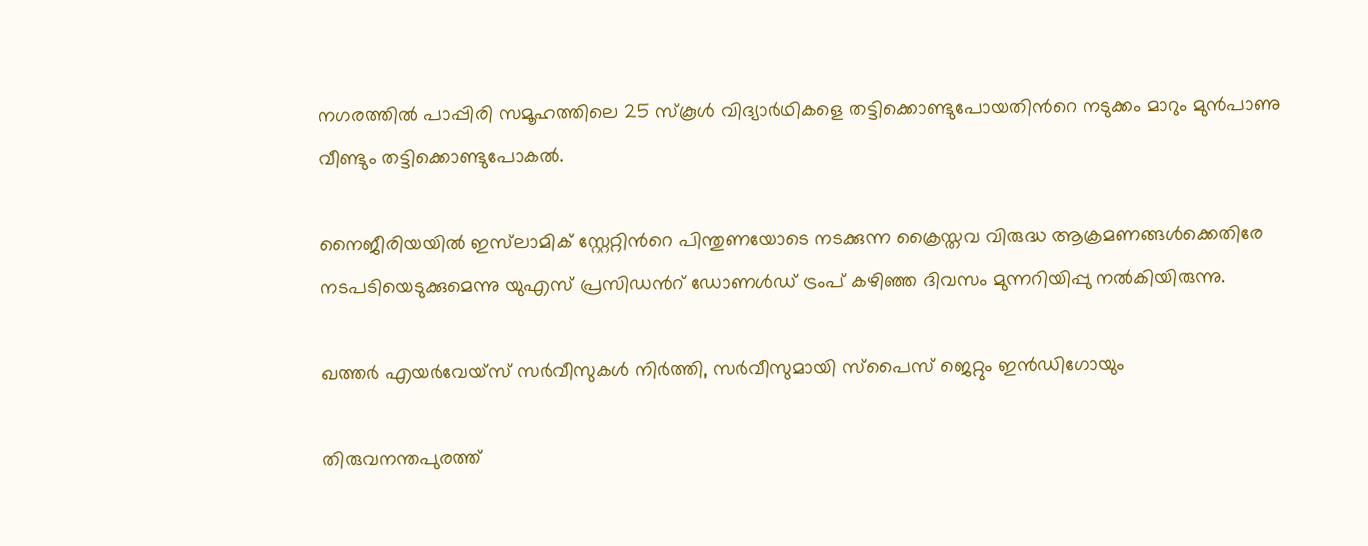നഗരത്തിൽ പാപ്പിരി സമൂഹത്തിലെ 25 സ്കൂൾ വിദ്യാർഥികളെ തട്ടിക്കൊണ്ടുപോയതിന്‍റെ നടുക്കം മാറും മുൻപാണു വീണ്ടും തട്ടിക്കൊണ്ടുപോകൽ.

നൈജീരിയയിൽ ഇസ്‌ലാമിക് സ്റ്റേറ്റിന്‍റെ പിന്തുണയോടെ നടക്കുന്ന ക്രൈസ്തവ വിരുദ്ധ ആക്രമണങ്ങൾക്കെതിരേ നടപടിയെടുക്കുമെന്നു യുഎസ് പ്രസിഡന്‍റ് ഡോണൾഡ് ട്രംപ് കഴിഞ്ഞ ദിവസം മുന്നറിയിപ്പു നൽകിയിരുന്നു.

ഖത്തർ എയർവേയ്സ് സർവീസുകൾ നിർത്തി, സർവീസുമായി സ്പൈസ് ജെറ്റും ഇൻഡിഗോയും

തിരുവനന്തപുരത്ത്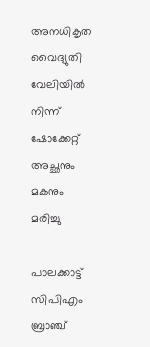അനധികൃത വൈദ്യുതി വേലിയില്‍ നിന്ന് ഷോക്കേറ്റ് അച്ഛനും മകനും മരിച്ചു

പാലക്കാട്ട് സിപിഎം ബ്രാഞ്ച്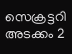സെക്രട്ടറി അടക്കം 2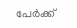പേർക്ക്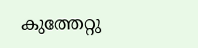കുത്തേറ്റു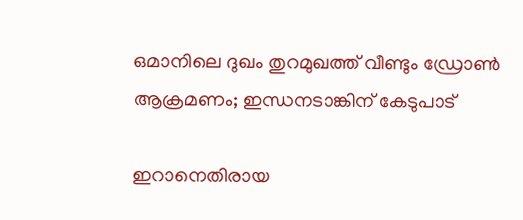ഒമാനിലെ ദുഖം തുറമുഖത്ത് വീണ്ടും ഡ്രോൺ ആക്രമണം; ഇന്ധനടാങ്കിന് കേടുപാട്

ഇറാനെതിരായ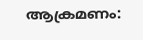ആക്രമണം: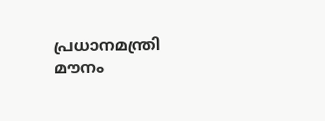പ്രധാനമന്ത്രി മൗനം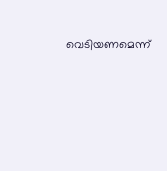വെടിയണമെന്ന്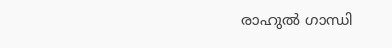രാഹുൽ ഗാന്ധി